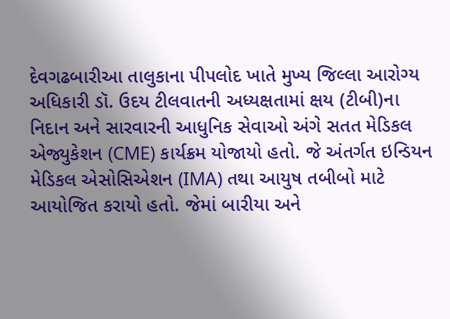દેવગઢબારીઆ તાલુકાના પીપલોદ ખાતે મુખ્ય જિલ્લા આરોગ્ય અધિકારી ડૉ. ઉદય ટીલવાતની અધ્યક્ષતામાં ક્ષય (ટીબી)ના નિદાન અને સારવારની આધુનિક સેવાઓ અંગે સતત મેડિકલ એજ્યુકેશન (CME) કાર્યક્રમ યોજાયો હતો. જે અંતર્ગત ઇન્ડિયન મેડિકલ એસોસિએશન (IMA) તથા આયુષ તબીબો માટે આયોજિત કરાયો હતો. જેમાં બારીયા અને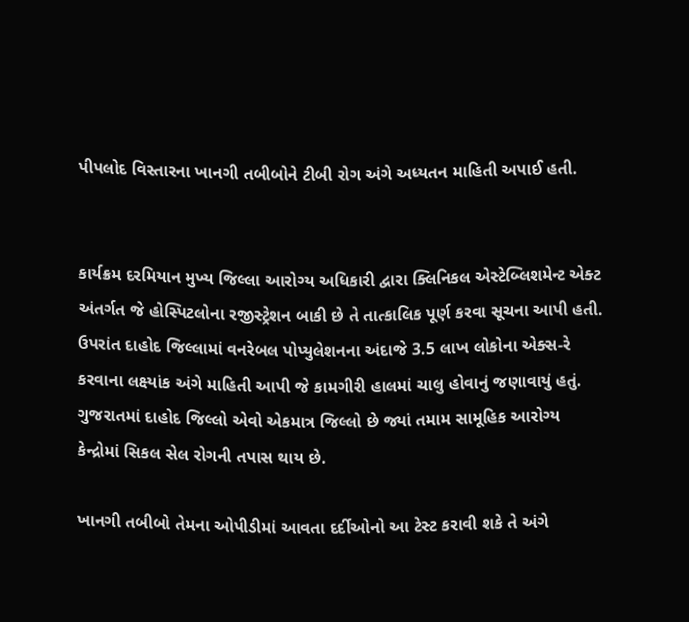પીપલોદ વિસ્તારના ખાનગી તબીબોને ટીબી રોગ અંગે અધ્યતન માહિતી અપાઈ હતી.


કાર્યક્રમ દરમિયાન મુખ્ય જિલ્લા આરોગ્ય અધિકારી દ્વારા ક્લિનિકલ એસ્ટેબ્લિશમેન્ટ એક્ટ અંતર્ગત જે હોસ્પિટલોના રજીસ્ટ્રેશન બાકી છે તે તાત્કાલિક પૂર્ણ કરવા સૂચના આપી હતી. ઉપરાંત દાહોદ જિલ્લામાં વનરેબલ પોપ્યુલેશનના અંદાજે 3.5 લાખ લોકોના એક્સ-રે કરવાના લક્ષ્યાંક અંગે માહિતી આપી જે કામગીરી હાલમાં ચાલુ હોવાનું જણાવાયું હતું. ગુજરાતમાં દાહોદ જિલ્લો એવો એકમાત્ર જિલ્લો છે જ્યાં તમામ સામૂહિક આરોગ્ય કેન્દ્રોમાં સિકલ સેલ રોગની તપાસ થાય છે.

ખાનગી તબીબો તેમના ઓપીડીમાં આવતા દર્દીઓનો આ ટેસ્ટ કરાવી શકે તે અંગે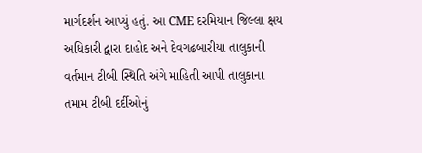માર્ગદર્શન આપ્યું હતું. આ CME દરમિયાન જિલ્લા ક્ષય અધિકારી દ્વારા દાહોદ અને દેવગઢબારીયા તાલુકાની વર્તમાન ટીબી સ્થિતિ અંગે માહિતી આપી તાલુકાના તમામ ટીબી દર્દીઓનું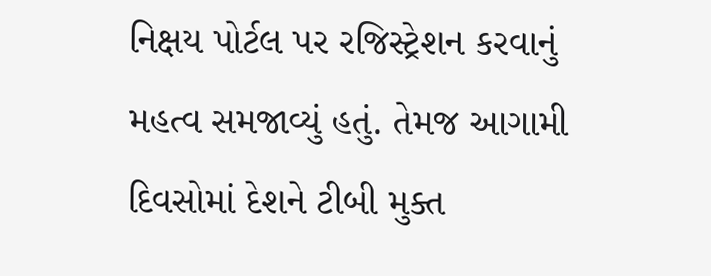નિક્ષય પોર્ટલ પર રજિસ્ટ્રેશન કરવાનું મહત્વ સમજાવ્યું હતું. તેમજ આગામી દિવસોમાં દેશને ટીબી મુક્ત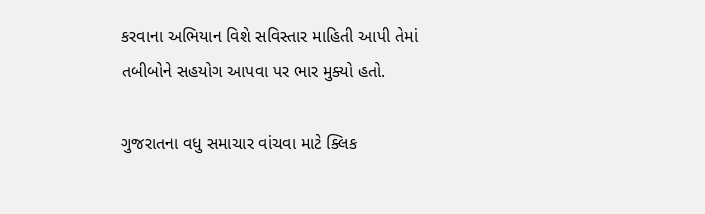કરવાના અભિયાન વિશે સવિસ્તાર માહિતી આપી તેમાં તબીબોને સહયોગ આપવા પર ભાર મુક્યો હતો.

ગુજરાતના વધુ સમાચાર વાંચવા માટે ક્લિક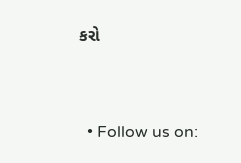કરો


  • Follow us on: